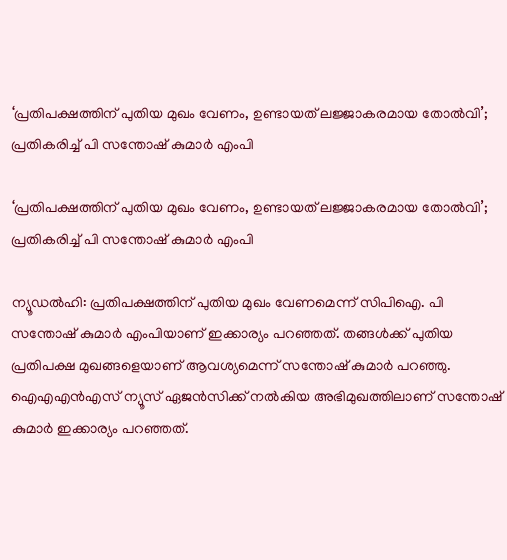‘പ്രതിപക്ഷത്തിന് പുതിയ മുഖം വേണം, ഉണ്ടായത് ലജ്ജാകരമായ തോല്‍വി’; പ്രതികരിച്ച് പി സന്തോഷ് കുമാര്‍ എംപി

‘പ്രതിപക്ഷത്തിന് പുതിയ മുഖം വേണം, ഉണ്ടായത് ലജ്ജാകരമായ തോല്‍വി’; പ്രതികരിച്ച് പി സന്തോഷ് കുമാര്‍ എംപി

ന്യൂഡല്‍ഹി: പ്രതിപക്ഷത്തിന് പുതിയ മുഖം വേണമെന്ന് സിപിഐ. പി സന്തോഷ് കുമാര്‍ എംപിയാണ് ഇക്കാര്യം പറഞ്ഞത്. തങ്ങള്‍ക്ക് പുതിയ പ്രതിപക്ഷ മുഖങ്ങളെയാണ് ആവശ്യമെന്ന് സന്തോഷ് കുമാര്‍ പറഞ്ഞു. ഐഎഎന്‍എസ് ന്യൂസ് ഏജന്‍സിക്ക് നല്‍കിയ അഭിമുഖത്തിലാണ് സന്തോഷ് കുമാര്‍ ഇക്കാര്യം പറഞ്ഞത്.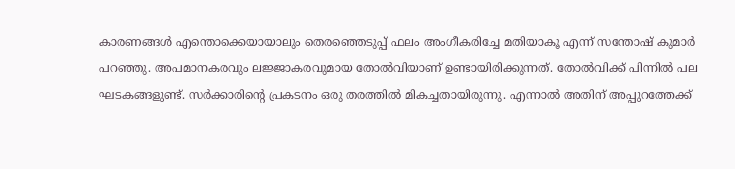കാരണങ്ങള്‍ എന്തൊക്കെയായാലും തെരഞ്ഞെടുപ്പ് ഫലം അംഗീകരിച്ചേ മതിയാകൂ എന്ന് സന്തോഷ് കുമാര്‍ പറഞ്ഞു. അപമാനകരവും ലജ്ജാകരവുമായ തോല്‍വിയാണ് ഉണ്ടായിരിക്കുന്നത്. തോല്‍വിക്ക് പിന്നില്‍ പല ഘടകങ്ങളുണ്ട്. സര്‍ക്കാരിന്റെ പ്രകടനം ഒരു തരത്തില്‍ മികച്ചതായിരുന്നു. എന്നാല്‍ അതിന് അപ്പുറത്തേക്ക്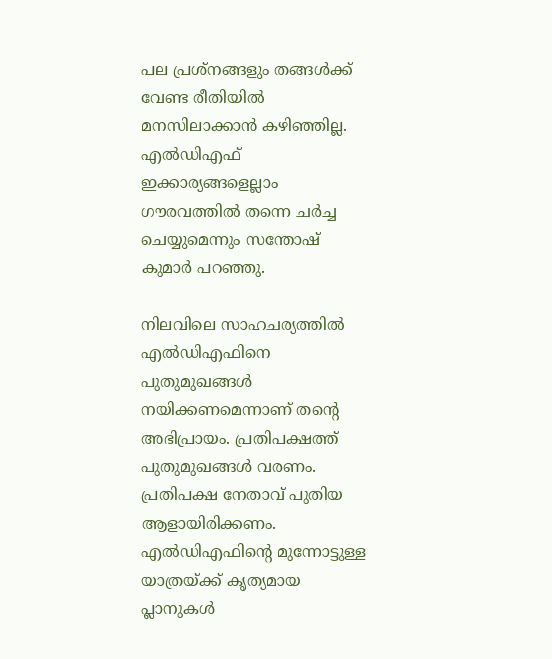പല പ്രശ്നങ്ങളും തങ്ങള്‍ക്ക് വേണ്ട രീതിയില്‍ മനസിലാക്കാന്‍ കഴിഞ്ഞില്ല. എല്‍ഡിഎഫ് ഇക്കാര്യങ്ങളെല്ലാം ഗൗരവത്തില്‍ തന്നെ ചര്‍ച്ച ചെയ്യുമെന്നും സന്തോഷ് കുമാര്‍ പറഞ്ഞു.

നിലവിലെ സാഹചര്യത്തില്‍ എല്‍ഡിഎഫിനെ പുതുമുഖങ്ങള്‍ നയിക്കണമെന്നാണ് തന്റെ അഭിപ്രായം. പ്രതിപക്ഷത്ത് പുതുമുഖങ്ങള്‍ വരണം. പ്രതിപക്ഷ നേതാവ് പുതിയ ആളായിരിക്കണം. എല്‍ഡിഎഫിന്റെ മുന്നോട്ടുള്ള യാത്രയ്ക്ക് കൃത്യമായ പ്ലാനുകള്‍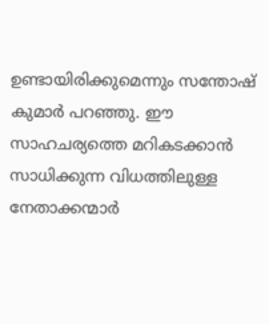ഉണ്ടായിരിക്കുമെന്നും സന്തോഷ് കുമാര്‍ പറഞ്ഞു. ഈ സാഹചര്യത്തെ മറികടക്കാന്‍ സാധിക്കുന്ന വിധത്തിലുള്ള നേതാക്കന്മാര്‍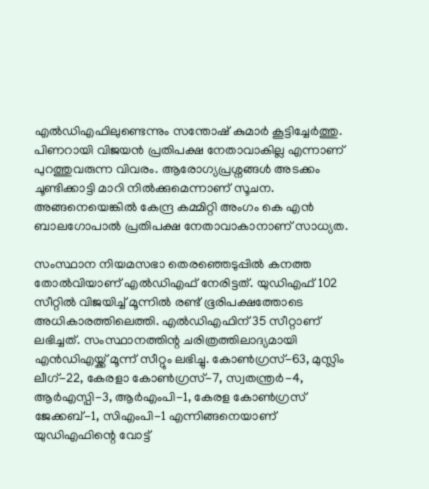എല്‍ഡിഎഫിലുണ്ടെന്നും സന്തോഷ് കുമാര്‍ കൂട്ടിച്ചേര്‍ത്തു. പിണറായി വിജയന്‍ പ്രതിപക്ഷ നേതാവാകില്ല എന്നാണ് പുറത്തുവരുന്ന വിവരം. ആരോഗ്യപ്രശ്നങ്ങള്‍ അടക്കം ചൂണ്ടിക്കാട്ടി മാറി നില്‍ക്കുമെന്നാണ് സൂചന. അങ്ങനെയെങ്കില്‍ കേന്ദ്ര കമ്മിറ്റി അംഗം കെ എന്‍ ബാലഗോപാല്‍ പ്രതിപക്ഷ നേതാവാകാനാണ് സാധ്യത.

സംസ്ഥാന നിയമസഭാ തെരഞ്ഞെടുപ്പില്‍ കനത്ത തോല്‍വിയാണ് എല്‍ഡിഎഫ് നേരിട്ടത്. യുഡിഎഫ് 102 സീറ്റില്‍ വിജയിച്ച് മൂന്നില്‍ രണ്ട് ഭൂരിപക്ഷത്തോടെ അധികാരത്തിലെത്തി. എല്‍ഡിഎഫിന് 35 സീറ്റാണ് ലഭിച്ചത്. സംസ്ഥാനത്തിന്റ ചരിത്രത്തിലാദ്യമായി എന്‍ഡിഎയ്ക്ക് മൂന്ന് സീറ്റും ലഭിച്ചു. കോണ്‍ഗ്രസ്-63, മുസ്ലിം ലീഗ്-22, കേരളാ കോണ്‍ഗ്രസ്-7, സ്വതന്ത്രര്‍-4, ആര്‍എസ്പി-3, ആര്‍എംപി-1, കേരള കോണ്‍ഗ്രസ് ജേക്കബ്-1, സിഎംപി-1 എന്നിങ്ങനെയാണ് യുഡിഎഫിന്റെ വോട്ട്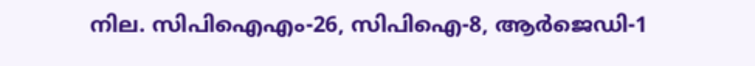നില. സിപിഐഎം-26, സിപിഐ-8, ആര്‍ജെഡി-1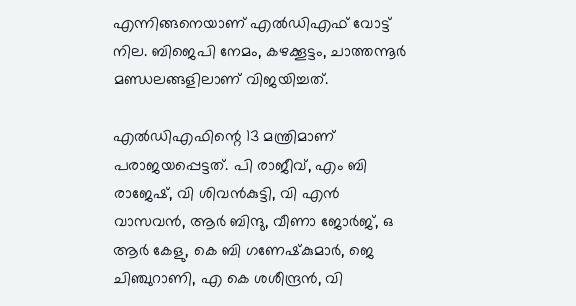എന്നിങ്ങനെയാണ് എല്‍ഡിഎഫ് വോട്ട് നില. ബിജെപി നേമം, കഴക്കൂട്ടം, ചാത്തന്നൂര്‍ മണ്ഡലങ്ങളിലാണ് വിജയിച്ചത്.

എല്‍ഡിഎഫിന്റെ 13 മന്ത്രിമാണ് പരാജയപ്പെട്ടത്. പി രാജീവ്, എം ബി രാജേഷ്, വി ശിവന്‍കുട്ടി, വി എന്‍ വാസവന്‍, ആര്‍ ബിന്ദു, വീണാ ജോര്‍ജ്, ഒ ആര്‍ കേളു, കെ ബി ഗണേഷ്‌കുമാര്‍, ജെ ചിഞ്ചുറാണി, എ കെ ശശീന്ദ്രന്‍, വി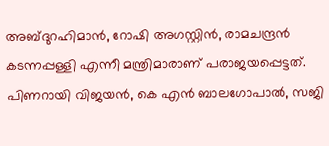അബ്ദുറഹിമാന്‍, റോഷി അഗസ്റ്റിന്‍, രാമചന്ദ്രന്‍ കടന്നപ്പള്ളി എന്നീ മന്ത്രിമാരാണ് പരാജയപ്പെട്ടത്. പിണറായി വിജയന്‍, കെ എന്‍ ബാലഗോപാല്‍, സജി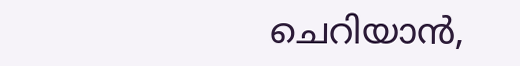ചെറിയാന്‍,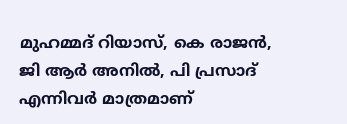മുഹമ്മദ് റിയാസ്, കെ രാജന്‍, ജി ആര്‍ അനില്‍, പി പ്രസാദ് എന്നിവര്‍ മാത്രമാണ്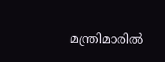മന്ത്രിമാരില്‍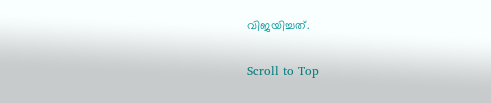വിജയിച്ചത്.

Scroll to Top